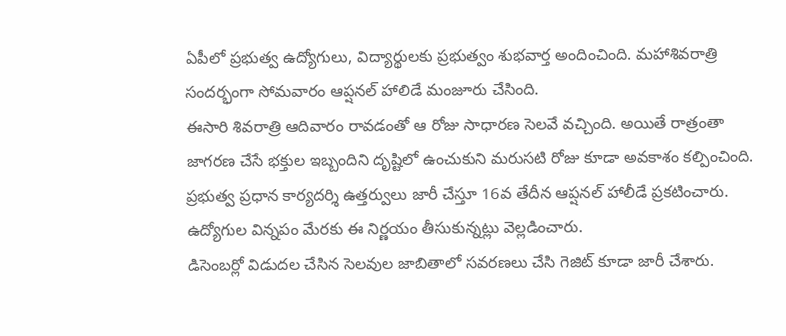ఏపీలో ప్రభుత్వ ఉద్యోగులు, విద్యార్థులకు ప్రభుత్వం శుభవార్త అందించింది. మహాశివరాత్రి సందర్భంగా సోమవారం ఆప్షనల్ హాలిడే మంజూరు చేసింది.
ఈసారి శివరాత్రి ఆదివారం రావడంతో ఆ రోజు సాధారణ సెలవే వచ్చింది. అయితే రాత్రంతా జాగరణ చేసే భక్తుల ఇబ్బందిని దృష్టిలో ఉంచుకుని మరుసటి రోజు కూడా అవకాశం కల్పించింది.
ప్రభుత్వ ప్రధాన కార్యదర్శి ఉత్తర్వులు జారీ చేస్తూ 16వ తేదీన ఆప్షనల్ హాలీడే ప్రకటించారు. ఉద్యోగుల విన్నపం మేరకు ఈ నిర్ణయం తీసుకున్నట్లు వెల్లడించారు.
డిసెంబర్లో విడుదల చేసిన సెలవుల జాబితాలో సవరణలు చేసి గెజిట్ కూడా జారీ చేశారు.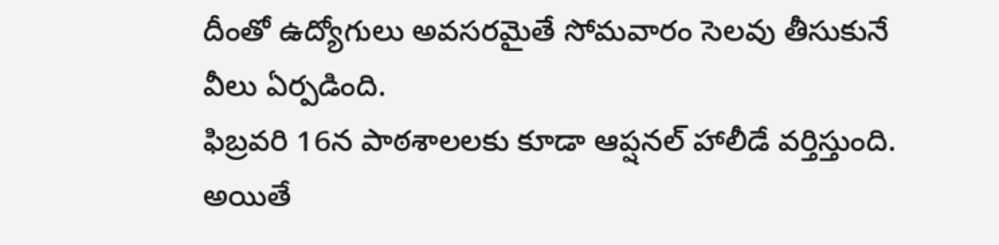దీంతో ఉద్యోగులు అవసరమైతే సోమవారం సెలవు తీసుకునే వీలు ఏర్పడింది.
ఫిబ్రవరి 16న పాఠశాలలకు కూడా ఆప్షనల్ హాలీడే వర్తిస్తుంది. అయితే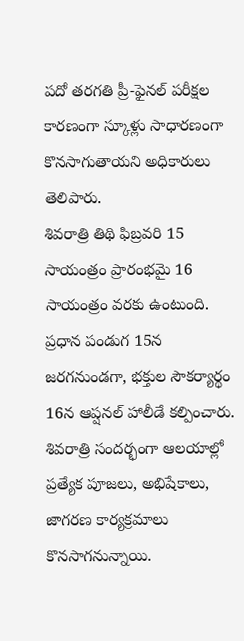పదో తరగతి ప్రీ-ఫైనల్ పరీక్షల కారణంగా స్కూళ్లు సాధారణంగా కొనసాగుతాయని అధికారులు తెలిపారు.
శివరాత్రి తిథి ఫిబ్రవరి 15 సాయంత్రం ప్రారంభమై 16 సాయంత్రం వరకు ఉంటుంది. ప్రధాన పండుగ 15న జరగనుండగా, భక్తుల సౌకర్యార్థం 16న ఆప్షనల్ హాలీడే కల్పించారు.
శివరాత్రి సందర్భంగా ఆలయాల్లో ప్రత్యేక పూజలు, అభిషేకాలు, జాగరణ కార్యక్రమాలు కొనసాగనున్నాయి.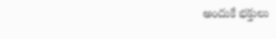అందుకే భక్తులు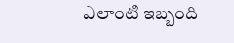ఎలాంటి ఇబ్బంది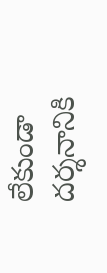లేకుండా దర్శనానికి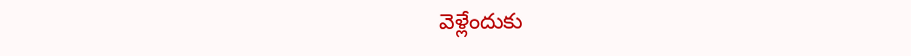వెళ్లేందుకు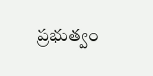ప్రభుత్వం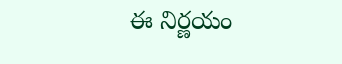ఈ నిర్ణయం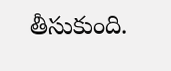తీసుకుంది.